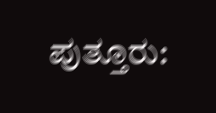ಪುತ್ತೂರು: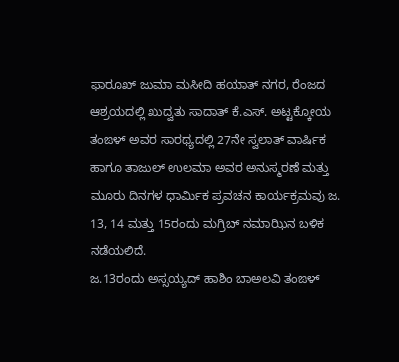ಫಾರೂಖ್ ಜುಮಾ ಮಸೀದಿ ಹಯಾತ್ ನಗರ, ರೆಂಜದ ಆಶ್ರಯದಲ್ಲಿ ಖುದ್ವತು ಸಾದಾತ್ ಕೆ.ಎಸ್. ಅಟ್ಟಕ್ಕೋಯ ತಂಙಳ್ ಅವರ ಸಾರಥ್ಯದಲ್ಲಿ 27ನೇ ಸ್ವಲಾತ್ ವಾರ್ಷಿಕ ಹಾಗೂ ತಾಜುಲ್ ಉಲಮಾ ಅವರ ಅನುಸ್ಮರಣೆ ಮತ್ತು ಮೂರು ದಿನಗಳ ಧಾರ್ಮಿಕ ಪ್ರವಚನ ಕಾರ್ಯಕ್ರಮವು ಜ. 13, 14 ಮತ್ತು 15ರಂದು ಮಗ್ರಿಬ್ ನಮಾಝಿನ ಬಳಿಕ ನಡೆಯಲಿದೆ.
ಜ.13ರಂದು ಅಸ್ಸಯ್ಯದ್ ಹಾಶಿಂ ಬಾಅಲವಿ ತಂಙಳ್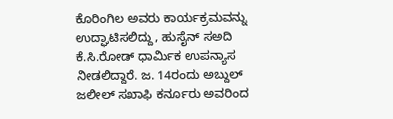ಕೊರಿಂಗಿಲ ಅವರು ಕಾರ್ಯಕ್ರಮವನ್ನು ಉದ್ಘಾಟಿಸಲಿದ್ದು, ಹುಸೈನ್ ಸಅದಿ ಕೆ.ಸಿ.ರೋಡ್ ಧಾರ್ಮಿಕ ಉಪನ್ಯಾಸ ನೀಡಲಿದ್ದಾರೆ. ಜ. 14ರಂದು ಅಬ್ದುಲ್ ಜಲೀಲ್ ಸಖಾಫಿ ಕರ್ನೂರು ಅವರಿಂದ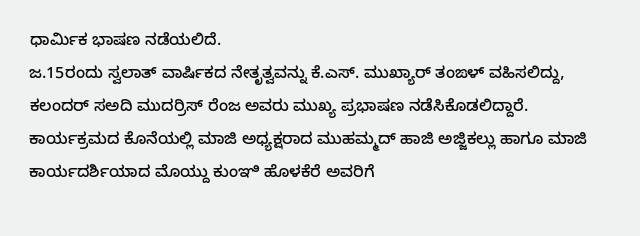ಧಾರ್ಮಿಕ ಭಾಷಣ ನಡೆಯಲಿದೆ.
ಜ.15ರಂದು ಸ್ವಲಾತ್ ವಾರ್ಷಿಕದ ನೇತೃತ್ವವನ್ನು ಕೆ.ಎಸ್. ಮುಖ್ಯಾರ್ ತಂಙಳ್ ವಹಿಸಲಿದ್ದು, ಕಲಂದರ್ ಸಅದಿ ಮುದರ್ರಿಸ್ ರೆಂಜ ಅವರು ಮುಖ್ಯ ಪ್ರಭಾಷಣ ನಡೆಸಿಕೊಡಲಿದ್ದಾರೆ.
ಕಾರ್ಯಕ್ರಮದ ಕೊನೆಯಲ್ಲಿ ಮಾಜಿ ಅಧ್ಯಕ್ಷರಾದ ಮುಹಮ್ಮದ್ ಹಾಜಿ ಅಜ್ಜಿಕಲ್ಲು ಹಾಗೂ ಮಾಜಿ ಕಾರ್ಯದರ್ಶಿಯಾದ ಮೊಯ್ದು ಕುಂಞಿ ಹೊಳಕೆರೆ ಅವರಿಗೆ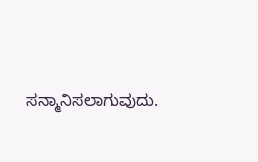ಸನ್ಮಾನಿಸಲಾಗುವುದು.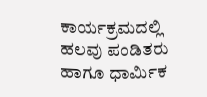ಕಾರ್ಯಕ್ರಮದಲ್ಲಿ ಹಲವು ಪಂಡಿತರು ಹಾಗೂ ಧಾರ್ಮಿಕ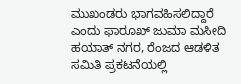ಮುಖಂಡರು ಭಾಗವಹಿಸಲಿದ್ದಾರೆ ಎಂದು ಫಾರೂಖ್ ಜುಮಾ ಮಸೀದಿ ಹಯಾತ್ ನಗರ, ರೆಂಜದ ಆಡಳಿತ ಸಮಿತಿ ಪ್ರಕಟನೆಯಲ್ಲಿ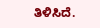ತಿಳಿಸಿದೆ.